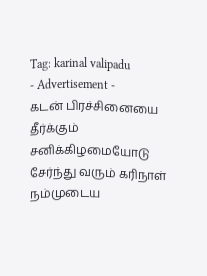Tag: karinal valipadu
- Advertisement -
கடன் பிரச்சினையை தீர்க்கும் சனிக்கிழமையோடு சேர்ந்து வரும் கரிநாள்
நம்முடைய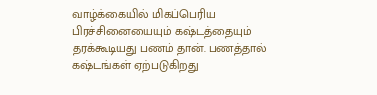வாழ்க்கையில் மிகப்பெரிய பிரச்சினையையும் கஷ்டத்தையும் தரக்கூடியது பணம் தான். பணத்தால் கஷ்டங்கள் ஏற்படுகிறது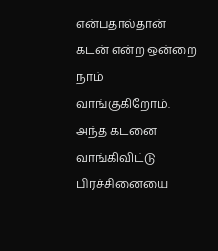என்பதால்தான் கடன் என்ற ஒன்றை நாம் வாங்குகிறோம். அந்த கடனை வாங்கிவிட்டு பிரச்சினையை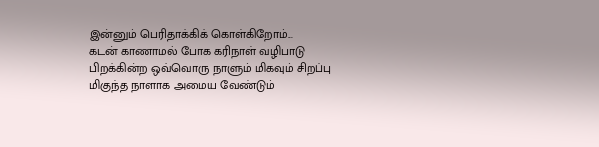இன்னும் பெரிதாக்கிக் கொள்கிறோம்...
கடன் காணாமல் போக கரிநாள் வழிபாடு
பிறக்கின்ற ஒவ்வொரு நாளும் மிகவும் சிறப்பு மிகுந்த நாளாக அமைய வேண்டும்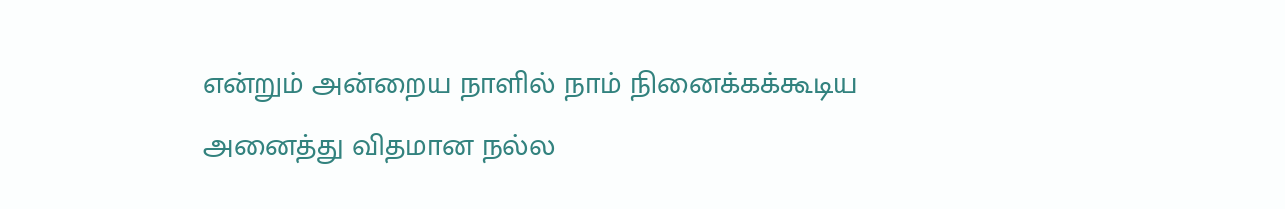என்றும் அன்றைய நாளில் நாம் நினைக்கக்கூடிய அனைத்து விதமான நல்ல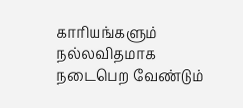காரியங்களும் நல்லவிதமாக நடைபெற வேண்டும்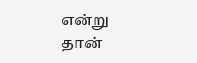என்று தான்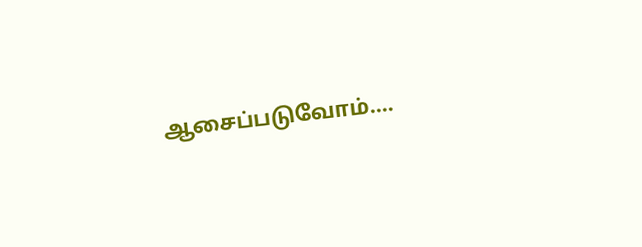ஆசைப்படுவோம்....